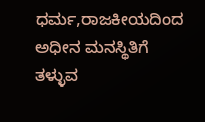ಧರ್ಮ,ರಾಜಕೀಯದಿಂದ ಅಧೀನ ಮನಸ್ಥಿತಿಗೆ ತಳ್ಳುವ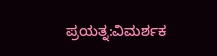ಪ್ರಯತ್ನ:ವಿಮರ್ಶಕ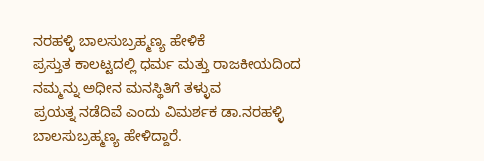ನರಹಳ್ಳಿ ಬಾಲಸುಬ್ರಹ್ಮಣ್ಯ ಹೇಳಿಕೆ
ಪ್ರಸ್ತುತ ಕಾಲಟ್ಟದಲ್ಲಿ ಧರ್ಮ ಮತ್ತು ರಾಜಕೀಯದಿಂದ ನಮ್ಮನ್ನು ಅಧೀನ ಮನಸ್ಥಿತಿಗೆ ತಳ್ಳುವ
ಪ್ರಯತ್ನ ನಡೆದಿವೆ ಎಂದು ವಿಮರ್ಶಕ ಡಾ.ನರಹಳ್ಳಿ ಬಾಲಸುಬ್ರಹ್ಮಣ್ಯ ಹೇಳಿದ್ದಾರೆ.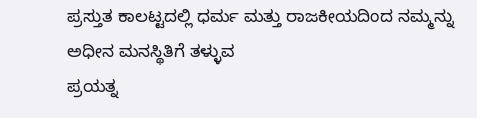ಪ್ರಸ್ತುತ ಕಾಲಟ್ಟದಲ್ಲಿ ಧರ್ಮ ಮತ್ತು ರಾಜಕೀಯದಿಂದ ನಮ್ಮನ್ನು ಅಧೀನ ಮನಸ್ಥಿತಿಗೆ ತಳ್ಳುವ
ಪ್ರಯತ್ನ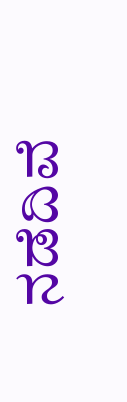ನಡೆದಿವೆ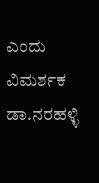ಎಂದು ವಿಮರ್ಶಕ ಡಾ.ನರಹಳ್ಳಿ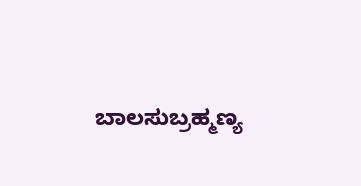ಬಾಲಸುಬ್ರಹ್ಮಣ್ಯ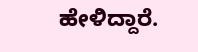ಹೇಳಿದ್ದಾರೆ.